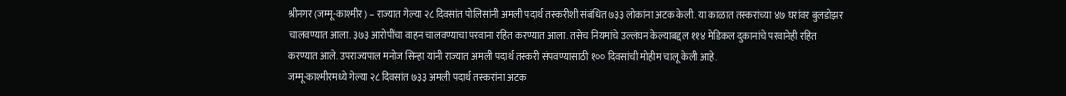श्रीनगर (जम्मू-काश्मीर) – राज्यात गेल्या २८ दिवसांत पोलिसांनी अमली पदार्थ तस्करीशी संबंधित ७३३ लोकांना अटक केली. या काळात तस्करांच्या ४७ घरांवर बुलडोझर चालवण्यात आला. ३७३ आरोपींचा वाहन चालवण्याचा परवाना रहित करण्यात आला. तसेच नियमांचे उल्लंघन केल्याबद्दल ११४ मेडिकल दुकानांचे परवानेही रहित करण्यात आले. उपराज्यपाल मनोज सिन्हा यांनी राज्यात अमली पदार्थ तस्करी संपवण्यासाठी १०० दिवसांची मोहीम चालू केली आहे.
जम्मू-काश्मीरमध्ये गेल्या २८ दिवसांत ७३३ अमली पदार्थ तस्करांना अटक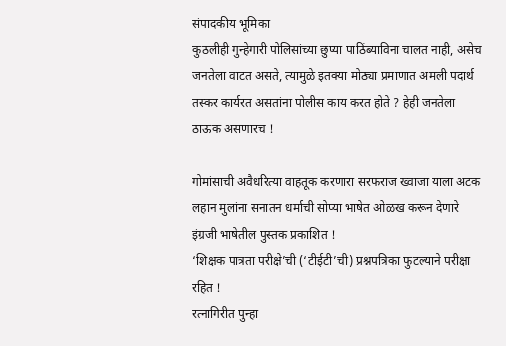संपादकीय भूमिका
कुठलीही गुन्हेगारी पोलिसांच्या छुप्या पाठिंब्याविना चालत नाही, असेच जनतेला वाटत असते, त्यामुळे इतक्या मोठ्या प्रमाणात अमली पदार्थ तस्कर कार्यरत असतांना पोलीस काय करत होते ? हेही जनतेला ठाऊक असणारच !

गोमांसाची अवैधरित्या वाहतूक करणारा सरफराज ख्वाजा याला अटक
लहान मुलांना सनातन धर्माची सोप्या भाषेत ओळख करून देणारे इंग्रजी भाषेतील पुस्तक प्रकाशित !
‘शिक्षक पात्रता परीक्षे’ची (‘टीईटी’ची) प्रश्नपत्रिका फुटल्याने परीक्षा रहित !
रत्नागिरीत पुन्हा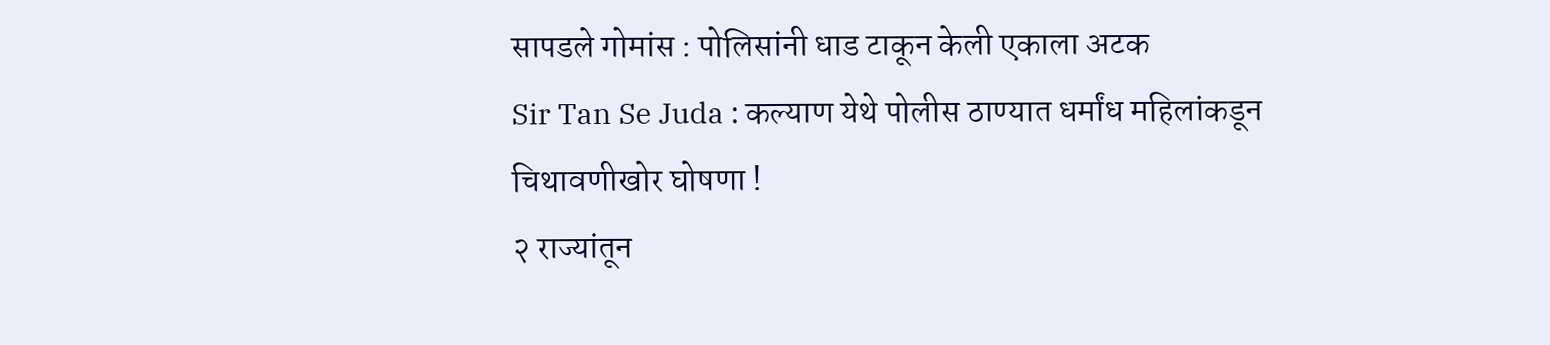सापडले गोमांस : पोलिसांनी धाड टाकून केली एकाला अटक
Sir Tan Se Juda : कल्याण येथे पोलीस ठाण्यात धर्मांध महिलांकडून चिथावणीखोर घोषणा !
२ राज्यांतून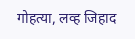गोहत्या, लव्ह जिहाद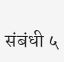संबंधी ५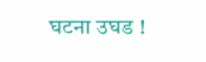घटना उघड !